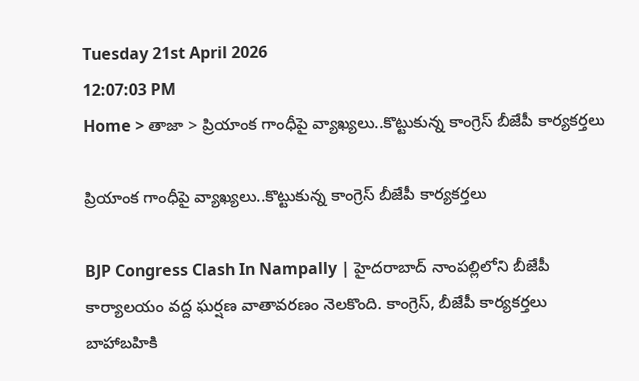Tuesday 21st April 2026
12:07:03 PM
Home > తాజా > ప్రియాంక గాంధీపై వ్యాఖ్యలు..కొట్టుకున్న కాంగ్రెస్ బీజేపీ కార్యకర్తలు

ప్రియాంక గాంధీపై వ్యాఖ్యలు..కొట్టుకున్న కాంగ్రెస్ బీజేపీ కార్యకర్తలు

BJP Congress Clash In Nampally | హైదరాబాద్ నాంపల్లిలోని బీజేపీ కార్యాలయం వద్ద ఘర్షణ వాతావరణం నెలకొంది. కాంగ్రెస్, బీజేపీ కార్యకర్తలు బాహాబహికి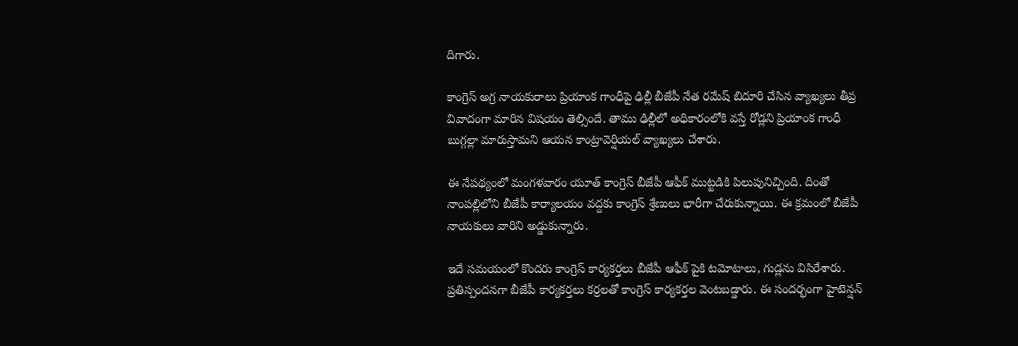దిగారు.

కాంగ్రెస్ అగ్ర నాయకురాలు ప్రియాంక గాంధీపై ఢిల్లీ బీజేపీ నేత రమేష్ బిదూరి చేసిన వ్యాఖ్యలు తీవ్ర వివాదంగా మారిన విషయం తెల్సిందే. తాము ఢిల్లీలో అధికారంలోకి వస్తే రోడ్లని ప్రియాంక గాంధీ బుగ్గల్లా మారుస్తామని ఆయన కాంట్రావెర్షియల్ వ్యాఖ్యలు చేశారు.

ఈ నేపథ్యంలో మంగళవారం యూత్ కాంగ్రెస్ బీజేపీ ఆఫీక్ ముట్టడికి పిలుపునిచ్చింది. దింతో నాంపల్లిలోని బీజేపీ కార్యాలయం వద్దకు కాంగ్రెస్ శ్రేణులు భారీగా చేరుకున్నాయి. ఈ క్రమంలో బీజేపీ నాయకులు వారిని అడ్డుకున్నారు.

ఇదే సమయంలో కొందరు కాంగ్రెస్ కార్యకర్తలు బీజేపీ ఆఫీక్ పైకి టమోటాలు, గుడ్లను విసిరేశారు. ప్రతిస్పందనగా బీజేపీ కార్యకర్తలు కర్రలతో కాంగ్రెస్ కార్యకర్తల వెంటబడ్డారు. ఈ సందర్భంగా హైటెన్షన్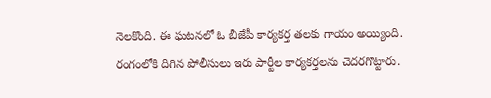నెలకొంది. ఈ ఘటనలో ఓ బీజేపీ కార్యకర్త తలకు గాయం అయ్యింది. రంగంలోకి దిగిన పోలీసులు ఇరు పార్టీల కార్యకర్తలను చెదరగొట్టారు.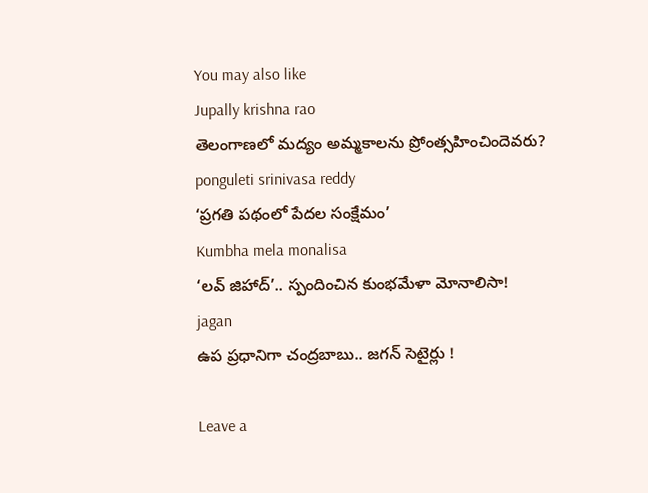You may also like
Jupally krishna rao
తెలంగాణలో మ‌ద్యం అమ్మ‌కాల‌ను ప్రోంత్స‌హించిందెవ‌రు?
ponguleti srinivasa reddy
‘ప్రగతి పథంలో పేదల సంక్షేమం’
Kumbha mela monalisa
‘లవ్ జిహాద్’.. స్పందించిన కుంభమేళా మోనాలిసా!
jagan
ఉప ప్రధానిగా చంద్రబాబు.. జగన్ సెటైర్లు !

Leave a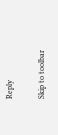Reply

Skip to toolbar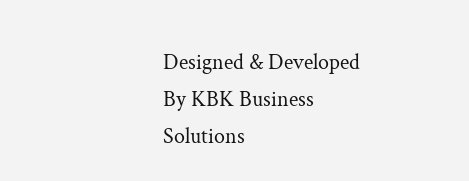Designed & Developed By KBK Business Solutions